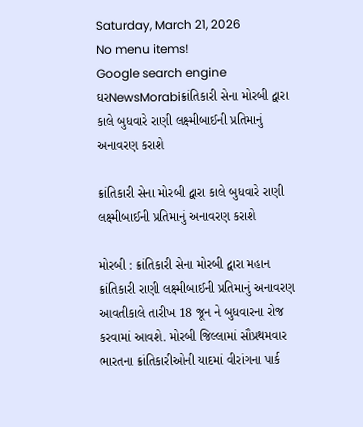Saturday, March 21, 2026
No menu items!
Google search engine
ઘરNewsMorabiક્રાંતિકારી સેના મોરબી દ્વારા કાલે બુધવારે રાણી લક્ષ્મીબાઈની પ્રતિમાનું અનાવરણ કરાશે

ક્રાંતિકારી સેના મોરબી દ્વારા કાલે બુધવારે રાણી લક્ષ્મીબાઈની પ્રતિમાનું અનાવરણ કરાશે

મોરબી : ક્રાંતિકારી સેના મોરબી દ્વારા મહાન ક્રાંતિકારી રાણી લક્ષ્મીબાઈની પ્રતિમાનું અનાવરણ આવતીકાલે તારીખ 18 જૂન ને બુધવારના રોજ કરવામાં આવશે. મોરબી જિલ્લામાં સૌપ્રથમવાર ભારતના ક્રાંતિકારીઓની યાદમાં વીરાંગના પાર્ક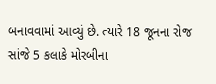બનાવવામાં આવ્યું છે. ત્યારે 18 જૂનના રોજ સાંજે 5 કલાકે મોરબીના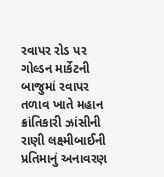રવાપર રોડ પર ગોલ્ડન માર્કેટની બાજુમાં રવાપર તળાવ ખાતે મહાન ક્રાંતિકારી ઝાંસીની રાણી લક્ષ્મીબાઈની પ્રતિમાનું અનાવરણ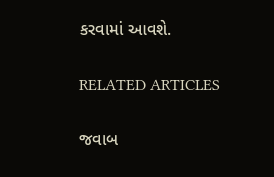કરવામાં આવશે.

RELATED ARTICLES

જવાબ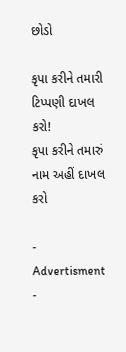છોડો

કૃપા કરીને તમારી ટિપ્પણી દાખલ કરો!
કૃપા કરીને તમારું નામ અહીં દાખલ કરો

- Advertisment -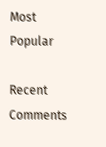Most Popular

Recent Comments